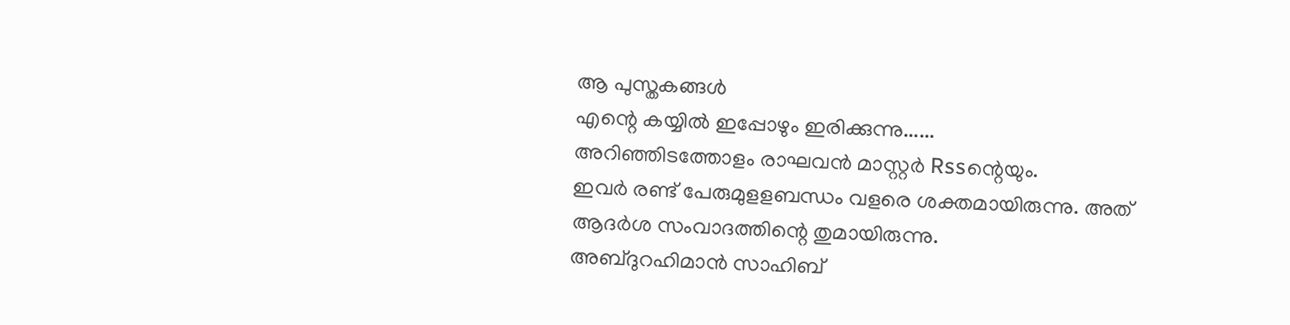ആ പുസ്തകങ്ങൾ
എന്റെ കയ്യിൽ ഇപ്പോഴും ഇരിക്കുന്നു......
അറിഞ്ഞിടത്തോളം രാഘവൻ മാസ്റ്റർ Rssന്റെയും.
ഇവർ രണ്ട് പേരുമുളളബന്ധം വളരെ ശക്തമായിരുന്നു. അത്
ആദർശ സംവാദത്തിന്റെ തുമായിരുന്നു.
അബ്ദുറഹിമാൻ സാഹിബ്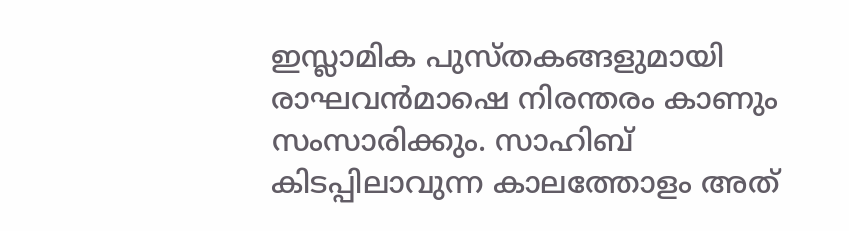ഇസ്ലാമിക പുസ്തകങ്ങളുമായി രാഘവൻമാഷെ നിരന്തരം കാണും സംസാരിക്കും. സാഹിബ് കിടപ്പിലാവുന്ന കാലത്തോളം അത്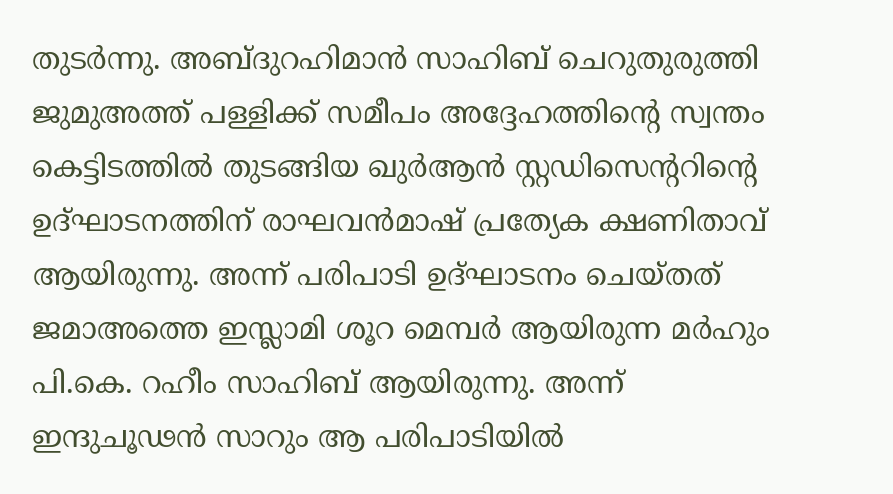തുടർന്നു. അബ്ദുറഹിമാൻ സാഹിബ് ചെറുതുരുത്തി ജുമുഅത്ത് പള്ളിക്ക് സമീപം അദ്ദേഹത്തിന്റെ സ്വന്തം കെട്ടിടത്തിൽ തുടങ്ങിയ ഖുർആൻ സ്റ്റഡിസെന്ററിന്റെ ഉദ്ഘാടനത്തിന് രാഘവൻമാഷ് പ്രത്യേക ക്ഷണിതാവ് ആയിരുന്നു. അന്ന് പരിപാടി ഉദ്ഘാടനം ചെയ്തത് ജമാഅത്തെ ഇസ്ലാമി ശൂറ മെമ്പർ ആയിരുന്ന മർഹും പി.കെ. റഹീം സാഹിബ് ആയിരുന്നു. അന്ന് ഇന്ദുചൂഢൻ സാറും ആ പരിപാടിയിൽ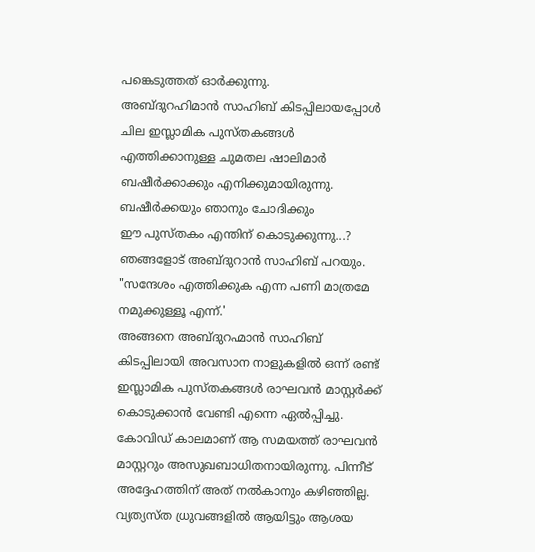പങ്കെടുത്തത് ഓർക്കുന്നു.
അബ്ദുറഹിമാൻ സാഹിബ് കിടപ്പിലായപ്പോൾ ചില ഇസ്ലാമിക പുസ്തകങ്ങൾ എത്തിക്കാനുള്ള ചുമതല ഷാലിമാർ ബഷീർക്കാക്കും എനിക്കുമായിരുന്നു. ബഷീർക്കയും ഞാനും ചോദിക്കും
ഈ പുസ്തകം എന്തിന് കൊടുക്കുന്നു...?
ഞങ്ങളോട് അബ്ദുറാൻ സാഹിബ് പറയും. "സന്ദേശം എത്തിക്കുക എന്ന പണി മാത്രമേ നമുക്കുള്ളൂ എന്ന്.'
അങ്ങനെ അബ്ദുറഹ്മാൻ സാഹിബ് കിടപ്പിലായി അവസാന നാളുകളിൽ ഒന്ന് രണ്ട് ഇസ്ലാമിക പുസ്തകങ്ങൾ രാഘവൻ മാസ്റ്റർക്ക് കൊടുക്കാൻ വേണ്ടി എന്നെ ഏൽപ്പിച്ചു. കോവിഡ് കാലമാണ് ആ സമയത്ത് രാഘവൻ മാസ്റ്ററും അസുഖബാധിതനായിരുന്നു. പിന്നീട് അദ്ദേഹത്തിന് അത് നൽകാനും കഴിഞ്ഞില്ല.
വ്യത്യസ്ത ധ്രുവങ്ങളിൽ ആയിട്ടും ആശയ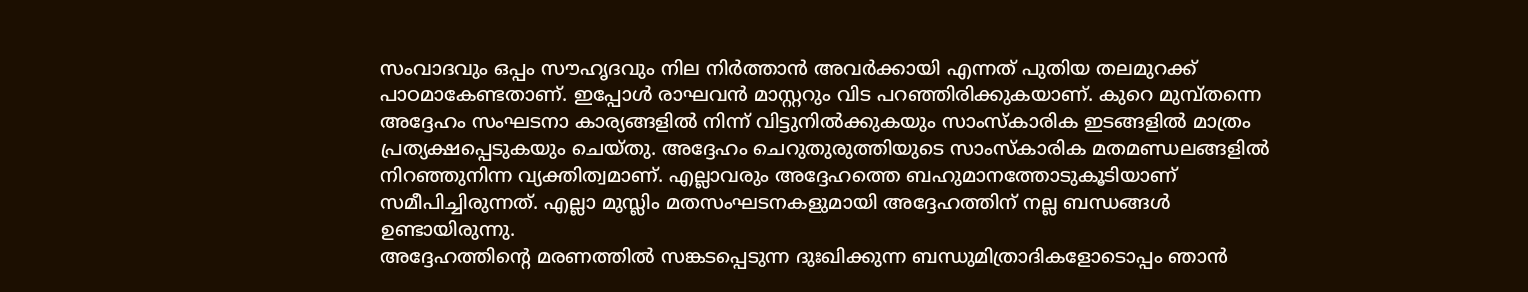സംവാദവും ഒപ്പം സൗഹൃദവും നില നിർത്താൻ അവർക്കായി എന്നത് പുതിയ തലമുറക്ക് പാഠമാകേണ്ടതാണ്. ഇപ്പോൾ രാഘവൻ മാസ്റ്ററും വിട പറഞ്ഞിരിക്കുകയാണ്. കുറെ മുമ്പ്തന്നെ അദ്ദേഹം സംഘടനാ കാര്യങ്ങളിൽ നിന്ന് വിട്ടുനിൽക്കുകയും സാംസ്കാരിക ഇടങ്ങളിൽ മാത്രം പ്രത്യക്ഷപ്പെടുകയും ചെയ്തു. അദ്ദേഹം ചെറുതുരുത്തിയുടെ സാംസ്കാരിക മതമണ്ഡലങ്ങളിൽ നിറഞ്ഞുനിന്ന വ്യക്തിത്വമാണ്. എല്ലാവരും അദ്ദേഹത്തെ ബഹുമാനത്തോടുകൂടിയാണ് സമീപിച്ചിരുന്നത്. എല്ലാ മുസ്ലിം മതസംഘടനകളുമായി അദ്ദേഹത്തിന് നല്ല ബന്ധങ്ങൾ ഉണ്ടായിരുന്നു.
അദ്ദേഹത്തിന്റെ മരണത്തിൽ സങ്കടപ്പെടുന്ന ദുഃഖിക്കുന്ന ബന്ധുമിത്രാദികളോടൊപ്പം ഞാൻ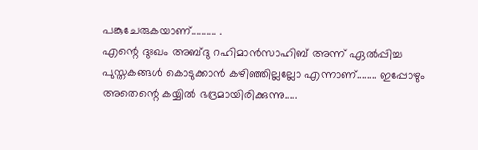പങ്കുചേരുകയാണ്.......... .
എന്റെ ദുഃഖം അബ്ദു റഹിമാൻസാഹിബ് അന്ന് ഏൽപ്പിച്ച പുസ്തകങ്ങൾ കൊടുക്കാൻ കഴിഞ്ഞില്ലല്ലോ എന്നാണ്........ ഇപ്പോഴും അതെന്റെ കയ്യിൽ ഭദ്രമായിരിക്കുന്നു.....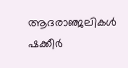ആദരാഞ്ജലികൾ
ഷക്കീർ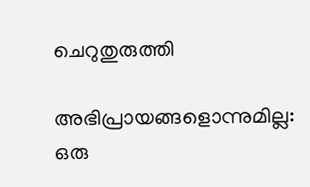ചെറുതുരുത്തി

അഭിപ്രായങ്ങളൊന്നുമില്ല:
ഒരു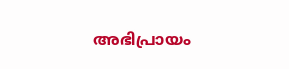അഭിപ്രായം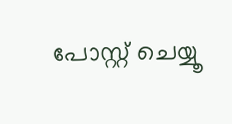പോസ്റ്റ് ചെയ്യൂ